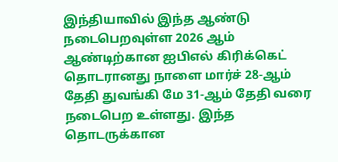இந்தியாவில் இந்த ஆண்டு நடைபெறவுள்ள 2026 ஆம் ஆண்டிற்கான ஐபிஎல் கிரிக்கெட் தொடரானது நாளை மார்ச் 28-ஆம் தேதி துவங்கி மே 31-ஆம் தேதி வரை நடைபெற உள்ளது. இந்த தொடருக்கான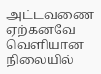அட்டவணை ஏற்கனவே வெளியான நிலையில்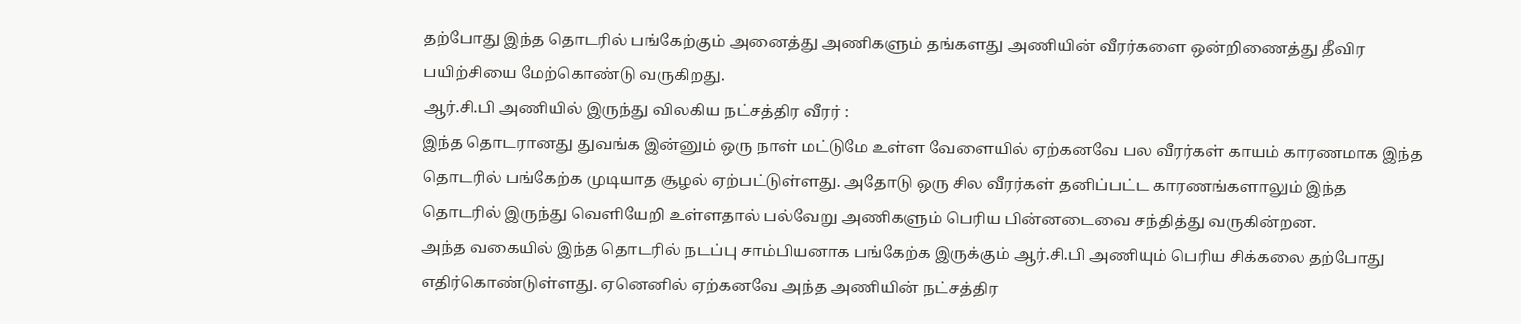தற்போது இந்த தொடரில் பங்கேற்கும் அனைத்து அணிகளும் தங்களது அணியின் வீரர்களை ஒன்றிணைத்து தீவிர பயிற்சியை மேற்கொண்டு வருகிறது.
ஆர்.சி.பி அணியில் இருந்து விலகிய நட்சத்திர வீரர் :
இந்த தொடரானது துவங்க இன்னும் ஒரு நாள் மட்டுமே உள்ள வேளையில் ஏற்கனவே பல வீரர்கள் காயம் காரணமாக இந்த தொடரில் பங்கேற்க முடியாத சூழல் ஏற்பட்டுள்ளது. அதோடு ஒரு சில வீரர்கள் தனிப்பட்ட காரணங்களாலும் இந்த தொடரில் இருந்து வெளியேறி உள்ளதால் பல்வேறு அணிகளும் பெரிய பின்னடைவை சந்தித்து வருகின்றன.
அந்த வகையில் இந்த தொடரில் நடப்பு சாம்பியனாக பங்கேற்க இருக்கும் ஆர்.சி.பி அணியும் பெரிய சிக்கலை தற்போது எதிர்கொண்டுள்ளது. ஏனெனில் ஏற்கனவே அந்த அணியின் நட்சத்திர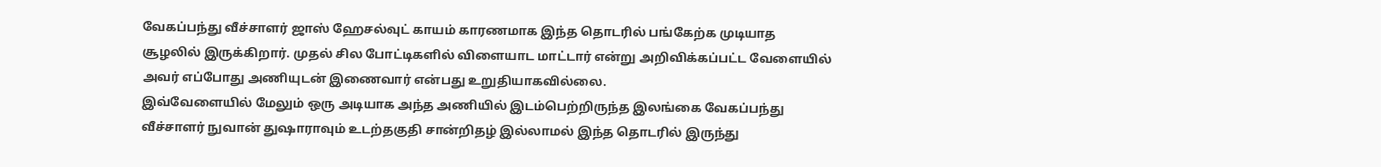வேகப்பந்து வீச்சாளர் ஜாஸ் ஹேசல்வுட் காயம் காரணமாக இந்த தொடரில் பங்கேற்க முடியாத சூழலில் இருக்கிறார். முதல் சில போட்டிகளில் விளையாட மாட்டார் என்று அறிவிக்கப்பட்ட வேளையில் அவர் எப்போது அணியுடன் இணைவார் என்பது உறுதியாகவில்லை.
இவ்வேளையில் மேலும் ஒரு அடியாக அந்த அணியில் இடம்பெற்றிருந்த இலங்கை வேகப்பந்து வீச்சாளர் நுவான் துஷாராவும் உடற்தகுதி சான்றிதழ் இல்லாமல் இந்த தொடரில் இருந்து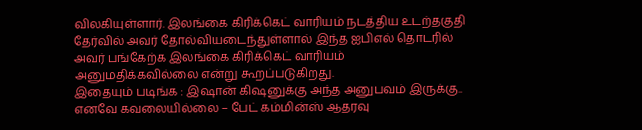விலகியுள்ளார். இலங்கை கிரிக்கெட் வாரியம் நடத்திய உடற்தகுதி தேர்வில் அவர் தோல்வியடைந்துள்ளால் இந்த ஐபிஎல் தொடரில் அவர் பங்கேற்க இலங்கை கிரிக்கெட் வாரியம் அனுமதிக்கவில்லை என்று கூறப்படுகிறது.
இதையும் படிங்க : இஷான் கிஷனுக்கு அந்த அனுபவம் இருக்கு.. எனவே கவலையில்லை – பேட் கம்மின்ஸ் ஆதரவு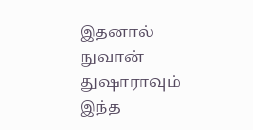இதனால் நுவான் துஷாராவும் இந்த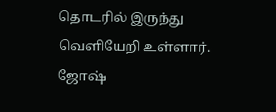தொடரில் இருந்து வெளியேறி உள்ளார். ஜோஷ்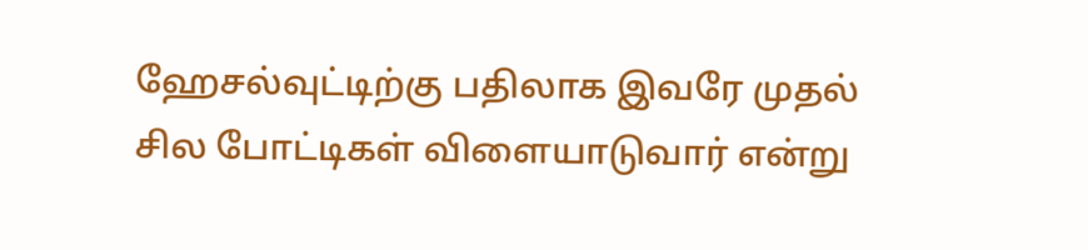ஹேசல்வுட்டிற்கு பதிலாக இவரே முதல் சில போட்டிகள் விளையாடுவார் என்று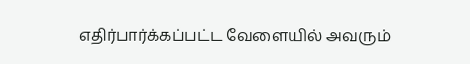எதிர்பார்க்கப்பட்ட வேளையில் அவரும்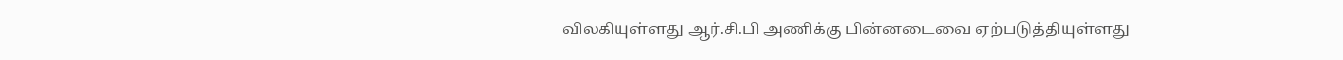விலகியுள்ளது ஆர்.சி.பி அணிக்கு பின்னடைவை ஏற்படுத்தியுள்ளது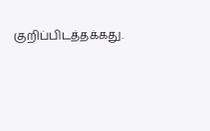குறிப்பிடத்தக்கது.